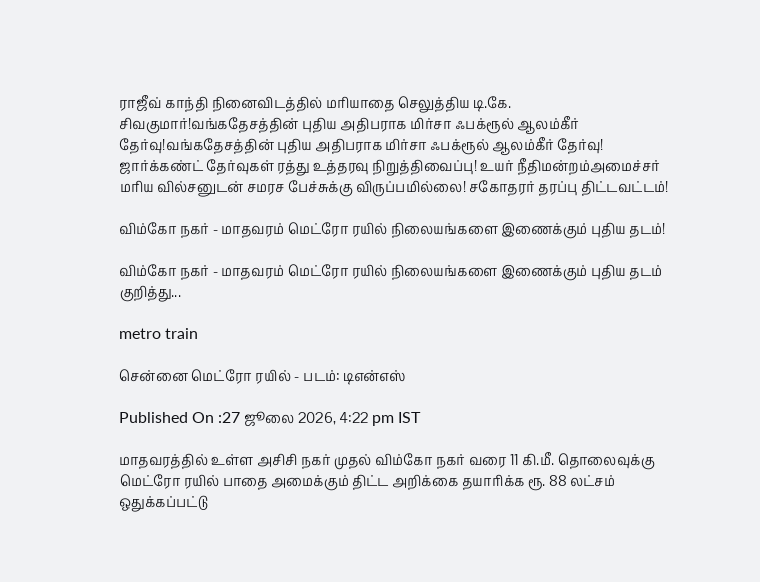ராஜீவ் காந்தி நினைவிடத்தில் மரியாதை செலுத்திய டி.கே. சிவகுமார்!வங்கதேசத்தின் புதிய அதிபராக மிர்சா ஃபக்ரூல் ஆலம்கீர் தேர்வு!வங்கதேசத்தின் புதிய அதிபராக மிர்சா ஃபக்ரூல் ஆலம்கீர் தேர்வு! ஜார்க்கண்ட் தேர்வுகள் ரத்து உத்தரவு நிறுத்திவைப்பு! உயர் நீதிமன்றம்அமைச்சர் மரிய வில்சனுடன் சமரச பேச்சுக்கு விருப்பமில்லை! சகோதரர் தரப்பு திட்டவட்டம்!

விம்கோ நகர் - மாதவரம் மெட்ரோ ரயில் நிலையங்களை இணைக்கும் புதிய தடம்!

விம்கோ நகர் - மாதவரம் மெட்ரோ ரயில் நிலையங்களை இணைக்கும் புதிய தடம் குறித்து...

metro train

சென்னை மெட்ரோ ரயில் - படம்: டிஎன்எஸ்

Published On :27 ஜூலை 2026, 4:22 pm IST

மாதவரத்தில் உள்ள அசிசி நகர் முதல் விம்கோ நகர் வரை 11 கி.மீ. தொலைவுக்கு மெட்ரோ ரயில் பாதை அமைக்கும் திட்ட அறிக்கை தயாரிக்க ரூ. 88 லட்சம் ஒதுக்கப்பட்டு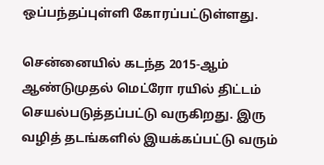ஒப்பந்தப்புள்ளி கோரப்பட்டுள்ளது.

சென்னையில் கடந்த 2015-ஆம் ஆண்டுமுதல் மெட்ரோ ரயில் திட்டம் செயல்படுத்தப்பட்டு வருகிறது. இரு வழித் தடங்களில் இயக்கப்பட்டு வரும்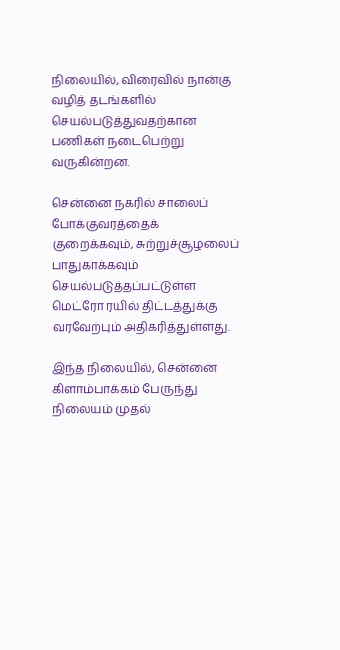நிலையில், விரைவில் நான்கு வழித் தடங்களில் செயல்படுத்துவதற்கான பணிகள் நடைபெற்று வருகின்றன.

சென்னை நகரில் சாலைப் போக்குவரத்தைக் குறைக்கவும், சுற்றுச்சூழலைப் பாதுகாக்கவும் செயல்படுத்தப்பட்டுள்ள மெட்ரோ ரயில் திட்டத்துக்கு வரவேற்பும் அதிகரித்துள்ளது.

இந்த நிலையில், சென்னை கிளாம்பாக்கம் பேருந்து நிலையம் முதல்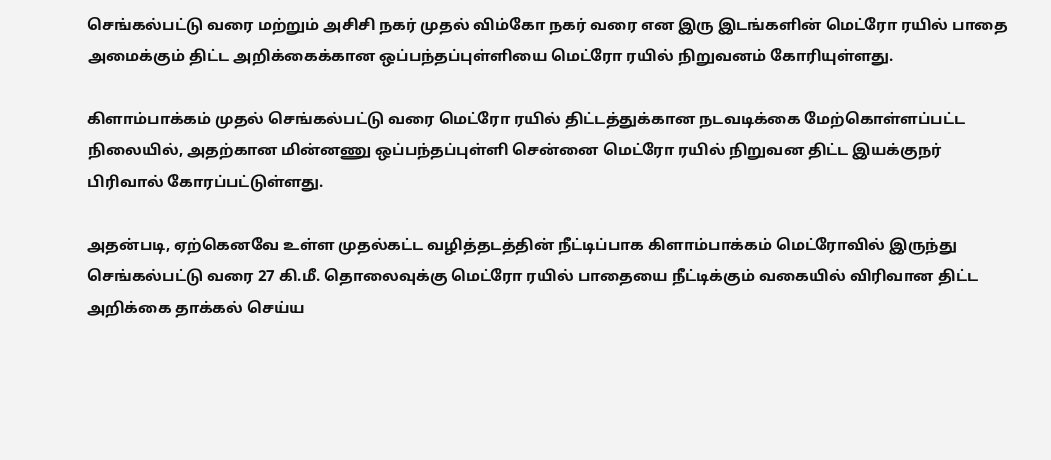செங்கல்பட்டு வரை மற்றும் அசிசி நகர் முதல் விம்கோ நகர் வரை என இரு இடங்களின் மெட்ரோ ரயில் பாதை அமைக்கும் திட்ட அறிக்கைக்கான ஒப்பந்தப்புள்ளியை மெட்ரோ ரயில் நிறுவனம் கோரியுள்ளது.

கிளாம்பாக்கம் முதல் செங்கல்பட்டு வரை மெட்ரோ ரயில் திட்டத்துக்கான நடவடிக்கை மேற்கொள்ளப்பட்ட நிலையில், அதற்கான மின்னணு ஒப்பந்தப்புள்ளி சென்னை மெட்ரோ ரயில் நிறுவன திட்ட இயக்குநர் பிரிவால் கோரப்பட்டுள்ளது.

அதன்படி, ஏற்கெனவே உள்ள முதல்கட்ட வழித்தடத்தின் நீட்டிப்பாக கிளாம்பாக்கம் மெட்ரோவில் இருந்து செங்கல்பட்டு வரை 27 கி.மீ. தொலைவுக்கு மெட்ரோ ரயில் பாதையை நீட்டிக்கும் வகையில் விரிவான திட்ட அறிக்கை தாக்கல் செய்ய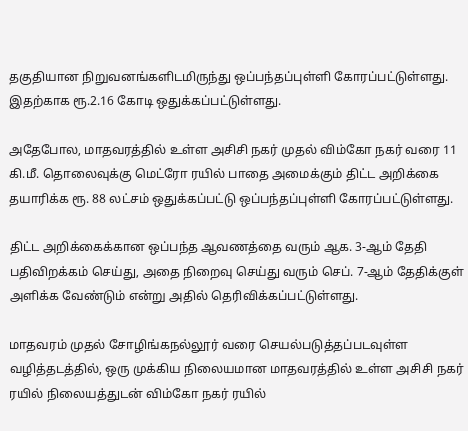தகுதியான நிறுவனங்களிடமிருந்து ஒப்பந்தப்புள்ளி கோரப்பட்டுள்ளது. இதற்காக ரூ.2.16 கோடி ஒதுக்கப்பட்டுள்ளது.

அதேபோல, மாதவரத்தில் உள்ள அசிசி நகர் முதல் விம்கோ நகர் வரை 11 கி.மீ. தொலைவுக்கு மெட்ரோ ரயில் பாதை அமைக்கும் திட்ட அறிக்கை தயாரிக்க ரூ. 88 லட்சம் ஒதுக்கப்பட்டு ஒப்பந்தப்புள்ளி கோரப்பட்டுள்ளது.

திட்ட அறிக்கைக்கான ஒப்பந்த ஆவணத்தை வரும் ஆக. 3-ஆம் தேதி பதிவிறக்கம் செய்து, அதை நிறைவு செய்து வரும் செப். 7-ஆம் தேதிக்குள் அளிக்க வேண்டும் என்று அதில் தெரிவிக்கப்பட்டுள்ளது.

மாதவரம் முதல் சோழிங்கநல்லூர் வரை செயல்படுத்தப்படவுள்ள வழித்தடத்தில், ஒரு முக்கிய நிலையமான மாதவரத்தில் உள்ள அசிசி நகர் ரயில் நிலையத்துடன் விம்கோ நகர் ரயில்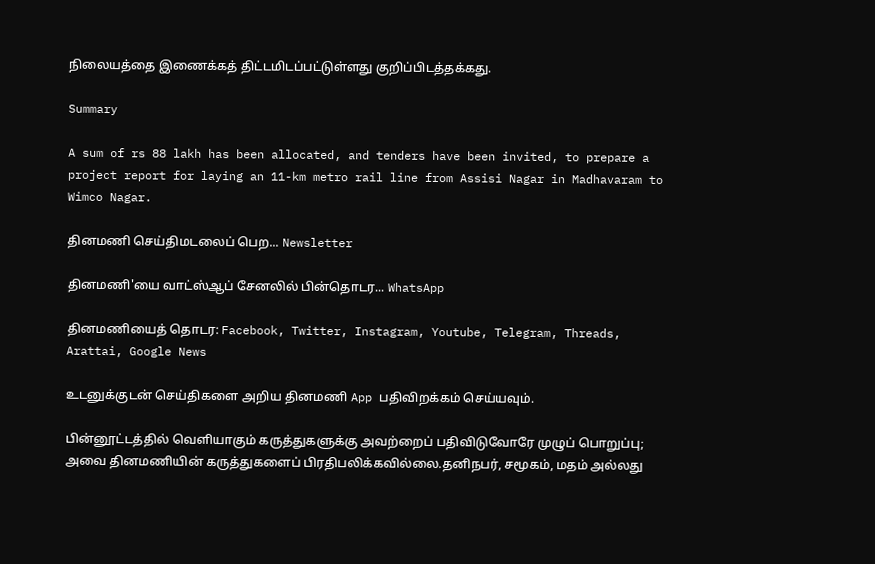நிலையத்தை இணைக்கத் திட்டமிடப்பட்டுள்ளது குறிப்பிடத்தக்கது.

Summary

A sum of rs 88 lakh has been allocated, and tenders have been invited, to prepare a project report for laying an 11-km metro rail line from Assisi Nagar in Madhavaram to Wimco Nagar.

தினமணி செய்திமடலைப் பெற... Newsletter

தினமணி'யை வாட்ஸ்ஆப் சேனலில் பின்தொடர... WhatsApp

தினமணியைத் தொடர: Facebook, Twitter, Instagram, Youtube, Telegram, Threads, Arattai, Google News

உடனுக்குடன் செய்திகளை அறிய தினமணி App பதிவிறக்கம் செய்யவும்.

பின்னூட்டத்தில் வெளியாகும் கருத்துகளுக்கு அவற்றைப் பதிவிடுவோரே முழுப் பொறுப்பு; அவை தினமணியின் கருத்துகளைப் பிரதிபலிக்கவில்லை.தனிநபர், சமூகம், மதம் அல்லது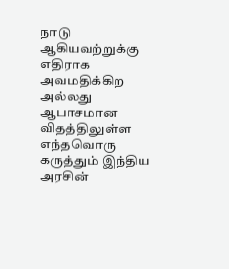நாடு ஆகியவற்றுக்கு எதிராக அவமதிக்கிற அல்லது ஆபாசமான விதத்திலுள்ள எந்தவொரு கருத்தும் இந்திய அரசின்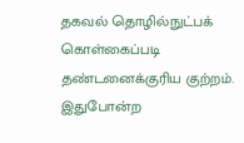தகவல் தொழில்நுட்பக் கொள்கைப்படி தண்டனைக்குரிய குற்றம். இதுபோன்ற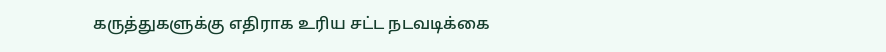கருத்துகளுக்கு எதிராக உரிய சட்ட நடவடிக்கை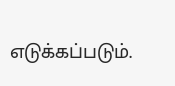எடுக்கப்படும்.